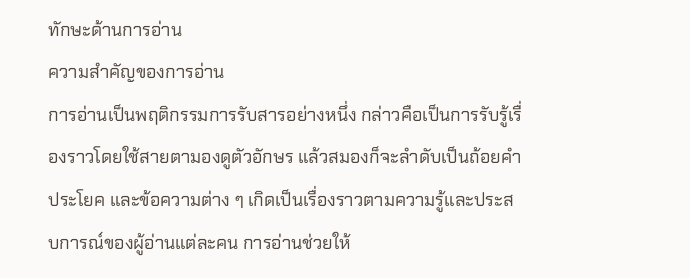ทักษะด้านการอ่าน
ความสำคัญของการอ่าน
การอ่านเป็นพฤติกรรมการรับสารอย่างหนึ่ง กล่าวคือเป็นการรับรู้เรื่องราวโดยใช้สายตามองดูตัวอักษร แล้วสมองก็จะลำดับเป็นถ้อยคำ ประโยค และข้อความต่าง ๆ เกิดเป็นเรื่องราวตามความรู้และประสบการณ์ของผู้อ่านแต่ละคน การอ่านช่วยให้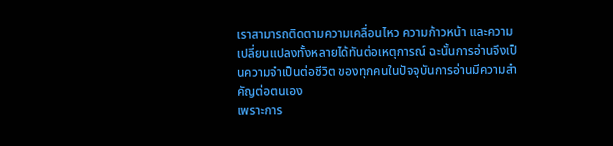เราสามารถติดตามความเคลื่อนไหว ความก้าวหน้า และความเปลี่ยนแปลงทั้งหลายได้ทันต่อเหตุการณ์ ฉะนั้นการอ่านจึงเป็นความจำเป็นต่อชีวิต ของทุกคนในปัจจุบันการอ่านมีความสำคัญต่อตนเอง
เพราะการ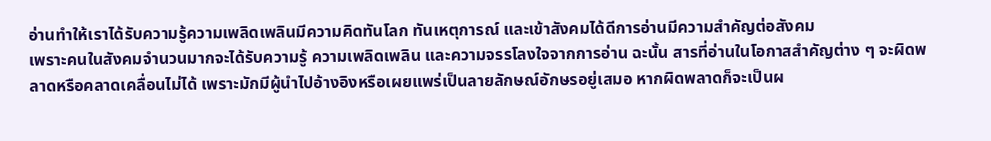อ่านทำให้เราได้รับความรู้ความเพลิดเพลินมีความคิดทันโลก ทันเหตุการณ์ และเข้าสังคมได้ดีการอ่านมีความสำคัญต่อสังคม
เพราะคนในสังคมจำนวนมากจะได้รับความรู้ ความเพลิดเพลิน และความจรรโลงใจจากการอ่าน ฉะนั้น สารที่อ่านในโอกาสสำคัญต่าง ๆ จะผิดพลาดหรือคลาดเคลื่อนไม่ได้ เพราะมักมีผู้นำไปอ้างอิงหรือเผยแพร่เป็นลายลักษณ์อักษรอยู่เสมอ หากผิดพลาดก็จะเป็นผ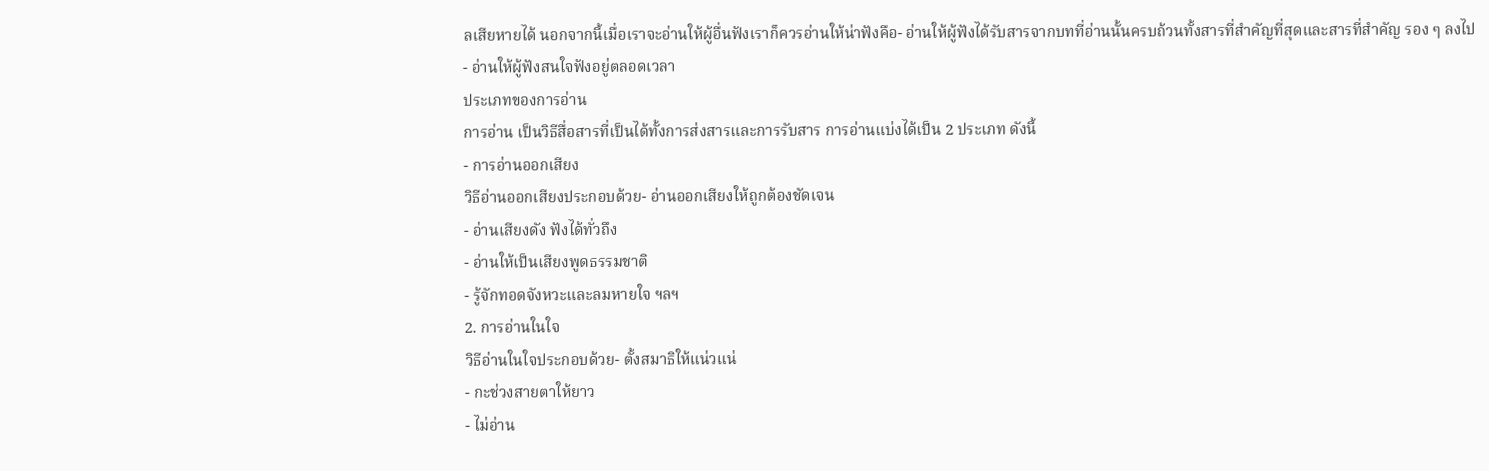ลเสียหายได้ นอกจากนี้เมื่อเราจะอ่านให้ผู้อื่นฟังเราก็ควรอ่านให้น่าฟังคือ- อ่านให้ผู้ฟังได้รับสารจากบทที่อ่านนั้นครบถ้วนทั้งสารที่สำคัญที่สุดและสารที่สำคัญ รอง ๆ ลงไป
- อ่านให้ผู้ฟังสนใจฟังอยู่ตลอดเวลา
ประเภทของการอ่าน
การอ่าน เป็นวิธีสื่อสารที่เป็นได้ทั้งการส่งสารและการรับสาร การอ่านแบ่งได้เป็น 2 ประเภท ดังนี้
- การอ่านออกเสียง
วิธีอ่านออกเสียงประกอบด้วย- อ่านออกเสียงให้ถูกต้องชัดเจน
- อ่านเสียงดัง ฟังได้ทั่วถึง
- อ่านให้เป็นเสียงพูดธรรมชาติ
- รู้จักทอดจังหวะและลมหายใจ ฯลฯ
2. การอ่านในใจ
วิธีอ่านในใจประกอบด้วย- ตั้งสมาธิให้แน่วแน่
- กะช่วงสายตาให้ยาว
- ไม่อ่าน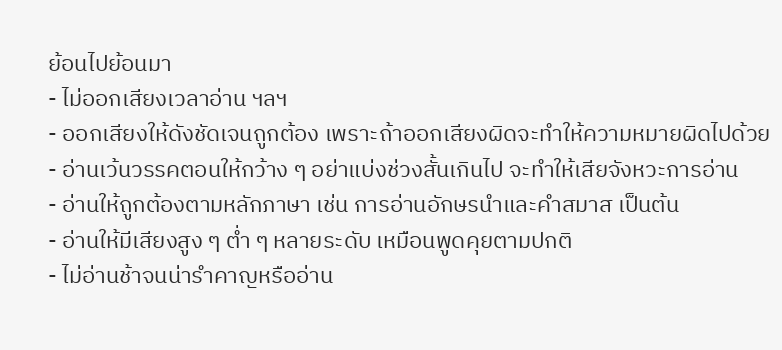ย้อนไปย้อนมา
- ไม่ออกเสียงเวลาอ่าน ฯลฯ
- ออกเสียงให้ดังชัดเจนถูกต้อง เพราะถ้าออกเสียงผิดจะทำให้ความหมายผิดไปด้วย
- อ่านเว้นวรรคตอนให้กว้าง ๆ อย่าแบ่งช่วงสั้นเกินไป จะทำให้เสียจังหวะการอ่าน
- อ่านให้ถูกต้องตามหลักภาษา เช่น การอ่านอักษรนำและคำสมาส เป็นต้น
- อ่านให้มีเสียงสูง ๆ ต่ำ ๆ หลายระดับ เหมือนพูดคุยตามปกติ
- ไม่อ่านช้าจนน่ารำคาญหรืออ่าน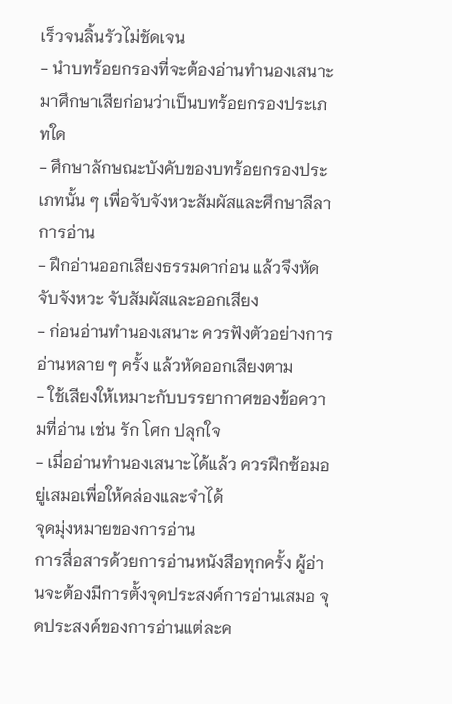เร็วจนลิ้นรัวไม่ชัดเจน
- นำบทร้อยกรองที่จะต้องอ่านทำนองเสนาะมาศึกษาเสียก่อนว่าเป็นบทร้อยกรองประเภทใด
- ศึกษาลักษณะบังคับของบทร้อยกรองประเภทนั้น ๆ เพื่อจับจังหวะสัมผัสและศึกษาลีลาการอ่าน
- ฝึกอ่านออกเสียงธรรมดาก่อน แล้วจึงหัดจับจังหวะ จับสัมผัสและออกเสียง
- ก่อนอ่านทำนองเสนาะ ควรฟังตัวอย่างการอ่านหลาย ๆ ครั้ง แล้วหัดออกเสียงตาม
- ใช้เสียงให้เหมาะกับบรรยากาศของข้อความที่อ่าน เช่น รัก โศก ปลุกใจ
- เมื่ออ่านทำนองเสนาะได้แล้ว ควรฝึกซ้อมอยู่เสมอเพื่อให้คล่องและจำได้
จุดมุ่งหมายของการอ่าน
การสื่อสารด้วยการอ่านหนังสือทุกครั้ง ผู้อ่านจะต้องมีการตั้งจุดประสงค์การอ่านเสมอ จุดประสงค์ของการอ่านแต่ละค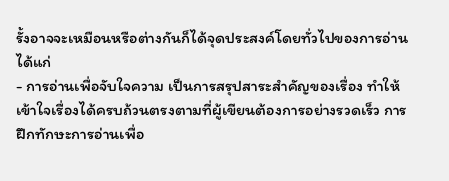รั้งอาจจะเหมือนหรือต่างกันก็ได้จุดประสงค์โดยทั่วไปของการอ่านได้แก่
- การอ่านเพื่อจับใจความ เป็นการสรุปสาระสำคัญของเรื่อง ทำให้เข้าใจเรื่องได้ครบถ้วนตรงตามที่ผู้เขียนต้องการอย่างรวดเร็ว การฝึกทักษะการอ่านเพื่อ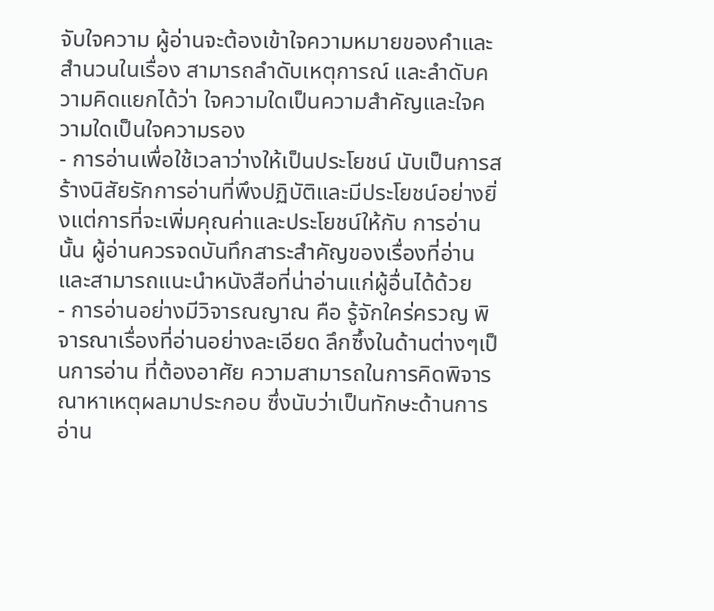จับใจความ ผู้อ่านจะต้องเข้าใจความหมายของคำและสำนวนในเรื่อง สามารถลำดับเหตุการณ์ และลำดับความคิดแยกได้ว่า ใจความใดเป็นความสำคัญและใจความใดเป็นใจความรอง
- การอ่านเพื่อใช้เวลาว่างให้เป็นประโยชน์ นับเป็นการสร้างนิสัยรักการอ่านที่พึงปฏิบัติและมีประโยชน์อย่างยิ่งแต่การที่จะเพิ่มคุณค่าและประโยชน์ให้กับ การอ่านนั้น ผู้อ่านควรจดบันทึกสาระสำคัญของเรื่องที่อ่าน และสามารถแนะนำหนังสือที่น่าอ่านแก่ผู้อื่นได้ด้วย
- การอ่านอย่างมีวิจารณญาณ คือ รู้จักใคร่ครวญ พิจารณาเรื่องที่อ่านอย่างละเอียด ลึกซึ้งในด้านต่างๆเป็นการอ่าน ที่ต้องอาศัย ความสามารถในการคิดพิจารณาหาเหตุผลมาประกอบ ซึ่งนับว่าเป็นทักษะด้านการอ่าน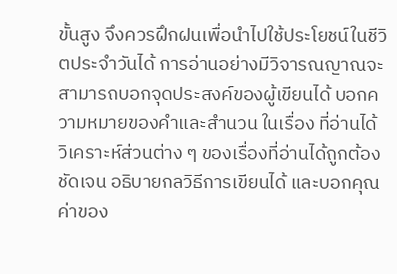ขั้นสูง จึงควรฝึกฝนเพื่อนำไปใช้ประโยชน์ในชีวิตประจำวันได้ การอ่านอย่างมีวิจารณญาณจะสามารถบอกจุดประสงค์ของผู้เขียนได้ บอกความหมายของคำและสำนวน ในเรื่อง ที่อ่านได้ วิเคราะห์ส่วนต่าง ๆ ของเรื่องที่อ่านได้ถูกต้อง ชัดเจน อธิบายกลวิธีการเขียนได้ และบอกคุณค่าของ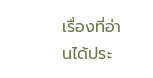เรื่องที่อ่านได้ประ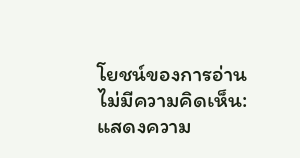โยชน์ของการอ่าน
ไม่มีความคิดเห็น:
แสดงความ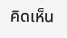คิดเห็น